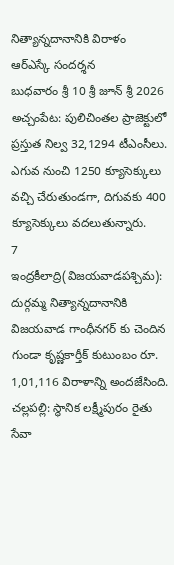నిత్యాన్నదానానికి విరాళం
ఆర్ఎస్కే సందర్శన
బుధవారం శ్రీ 10 శ్రీ జూన్ శ్రీ 2026
అచ్చంపేట: పులిచింతల ప్రాజెక్టులో ప్రస్తుత నిల్వ 32,1294 టీఎంసీలు. ఎగువ నుంచి 1250 క్యూసెక్కులు వచ్చి చేరుతుండగా, దిగువకు 400 క్యూసెక్కులు వదలుతున్నారు.
7
ఇంద్రకీలాద్రి(విజయవాడపశ్చిమ): దుర్గమ్మ నిత్యాన్నదానానికి విజయవాడ గాంధీనగర్ కు చెందిన గుండా కృష్ణకార్తీక్ కుటుంబం రూ. 1,01,116 విరాళాన్ని అందజేసింది.
చల్లపల్లి: స్థానిక లక్ష్మీపురం రైతు సేవా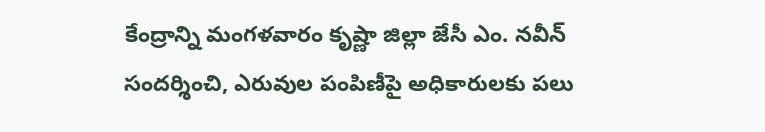కేంద్రాన్ని మంగళవారం కృష్ణా జిల్లా జేసీ ఎం. నవీన్ సందర్శించి, ఎరువుల పంపిణీపై అధికారులకు పలు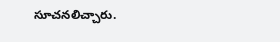సూచనలిచ్చారు.